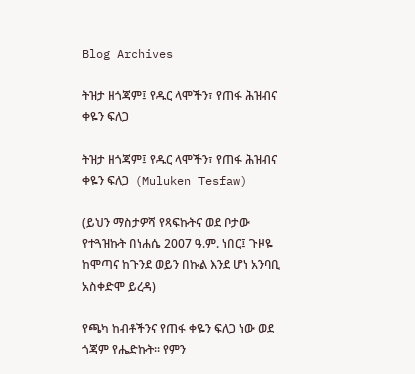Blog Archives

ትዝታ ዘጎጃም፤ የዱር ላሞችን፣ የጠፋ ሕዝብና ቀዬን ፍለጋ

ትዝታ ዘጎጃም፤ የዱር ላሞችን፣ የጠፋ ሕዝብና ቀዬን ፍለጋ  (Muluken Tesfaw)

(ይህን ማስታዎሻ የጻፍኩትና ወደ ቦታው የተጓዝኩት በነሐሴ 2007 ዓ.ም. ነበር፤ ጉዞዬ ከሞጣና ከጉንደ ወይን በኩል እንደ ሆነ አንባቢ አስቀድሞ ይረዳ)

የጫካ ከብቶችንና የጠፋ ቀዬን ፍለጋ ነው ወደ ጎጃም የሔድኩት፡፡ የምን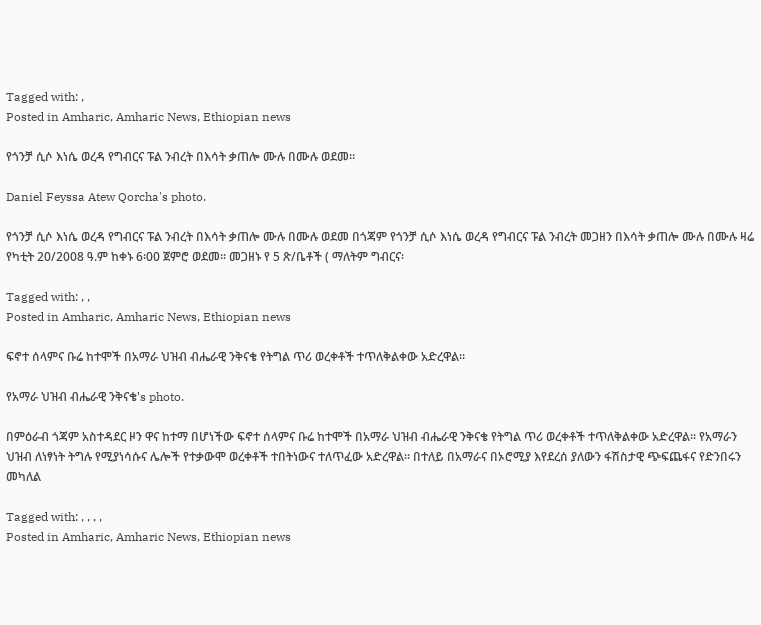Tagged with: ,
Posted in Amharic, Amharic News, Ethiopian news

የጎንቻ ሲሶ እነሴ ወረዳ የግብርና ፑል ንብረት በእሳት ቃጠሎ ሙሉ በሙሉ ወደመ።

Daniel Feyssa Atew Qorcha's photo.

የጎንቻ ሲሶ እነሴ ወረዳ የግብርና ፑል ንብረት በእሳት ቃጠሎ ሙሉ በሙሉ ወደመ በጎጃም የጎንቻ ሲሶ እነሴ ወረዳ የግብርና ፑል ንብረት መጋዘን በእሳት ቃጠሎ ሙሉ በሙሉ ዛሬ የካቲት 20/2008 ዓ.ም ከቀኑ 6፡00 ጀምሮ ወደመ፡፡ መጋዘኑ የ 5 ጽ/ቤቶች ( ማለትም ግብርና፡

Tagged with: , ,
Posted in Amharic, Amharic News, Ethiopian news

ፍኖተ ሰላምና ቡሬ ከተሞች በአማራ ህዝብ ብሔራዊ ንቅናቄ የትግል ጥሪ ወረቀቶች ተጥለቅልቀው አድረዋል።

የአማራ ህዝብ ብሔራዊ ንቅናቄ's photo.

በምዕራብ ጎጃም አስተዳደር ዞን ዋና ከተማ በሆነችው ፍኖተ ሰላምና ቡሬ ከተሞች በአማራ ህዝብ ብሔራዊ ንቅናቄ የትግል ጥሪ ወረቀቶች ተጥለቅልቀው አድረዋል። የአማራን ህዝብ ለነፃነት ትግሉ የሚያነሳሱና ሌሎች የተቃውሞ ወረቀቶች ተበትነውና ተለጥፈው አድረዋል። በተለይ በአማራና በኦሮሚያ እየደረሰ ያለውን ፋሽስታዊ ጭፍጨፋና የድንበሩን መካለል

Tagged with: , , , ,
Posted in Amharic, Amharic News, Ethiopian news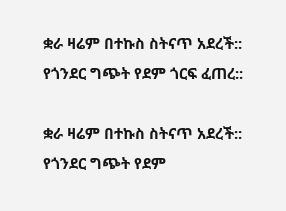ቋራ ዛሬም በተኩስ ስትናጥ አደረች:: የጎንደር ግጭት የደም ጎርፍ ፈጠረ::

ቋራ ዛሬም በተኩስ ስትናጥ አደረች:: የጎንደር ግጭት የደም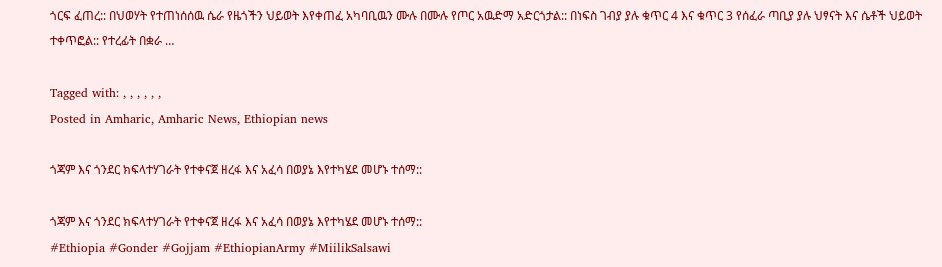ጎርፍ ፈጠረ:: በህወሃት የተጠነሰሰዉ ሴራ የዜጎችን ህይወት እየቀጠፈ አካባቢዉን ሙሉ በሙሉ የጦር አዉድማ አድርጎታል:: በነፍስ ገብያ ያሉ ቁጥር 4 እና ቁጥር 3 የሰፈራ ጣቢያ ያሉ ህፃናት እና ሴቶች ህይወት ተቀጥፎል:: የተረፊት በቋራ …

Tagged with: , , , , , ,
Posted in Amharic, Amharic News, Ethiopian news

ጎጃም እና ጎንደር ክፍላተሃገራት የተቀናጀ ዘረፋ እና አፈሳ በወያኔ እየተካሄደ መሆኑ ተሰማ::

ጎጃም እና ጎንደር ክፍላተሃገራት የተቀናጀ ዘረፋ እና አፈሳ በወያኔ እየተካሄደ መሆኑ ተሰማ::
#Ethiopia #Gonder #Gojjam #EthiopianArmy #MiilikSalsawi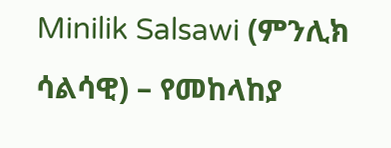Minilik Salsawi (ምንሊክ ሳልሳዊ) – የመከላከያ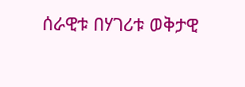ሰራዊቱ በሃገሪቱ ወቅታዊ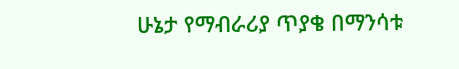ሁኔታ የማብራሪያ ጥያቄ በማንሳቱ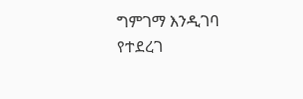ግምገማ እንዲገባ የተደረገ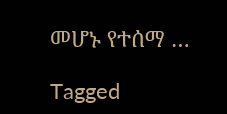መሆኑ የተሰማ …

Tagged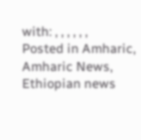with: , , , , , ,
Posted in Amharic, Amharic News, Ethiopian news